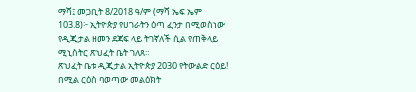ማሻ፤ መጋቢት 8/2018 ዓ/ም (ማሻ ኤፍ ኤም 103.8)፦ ኢትዮጵያ የሀገራትን ዕጣ ፈንታ በሚወስነው የዲጂታል ዘመን ደጃፍ ላይ ትገኛለች ሲል የጠቅላይ ሚኒስትር ጽህፈት ቤት ገለጸ።
ጽህፈት ቤቱ ዲጂታል ኢትዮጵያ 2030 የትውልድ ርዕይ! በሚል ርዕስ ባወጣው መልዕክት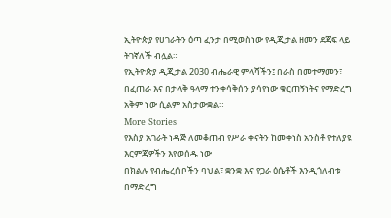ኢትዮጵያ የሀገራትን ዕጣ ፈንታ በሚወስነው የዲጂታል ዘመን ደጃፍ ላይ ትገኛለች ብሏል።
የኢትዮጵያ ዲጂታል 2030 ብሔራዊ ምላሻችን፤ በራስ በመተማመን፣ በፈጠራ እና በታላቅ ዓላማ ተንቀሳቅሰን ያሳየነው ቁርጠኝነትና የማድረግ አቅም ነው ሲልም አስታውቋል።
More Stories
የእስያ አገራት ነዳጅ ለመቆጠብ የሥራ ቀናትን ከመቀነስ አንስቶ የተለያዩ እርምጃዎችን እየወሰዱ ነው
በክልሉ የብሔረሰቦችን ባህል፣ ቋንቋ እና የጋራ ዕሴቶች እንዲጎለብቱ በማድረግ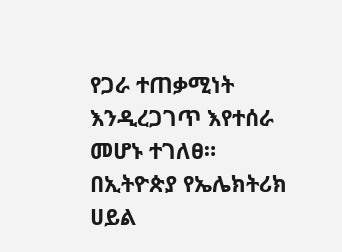የጋራ ተጠቃሚነት እንዲረጋገጥ እየተሰራ መሆኑ ተገለፀ።
በኢትዮጵያ የኤሌክትሪክ ሀይል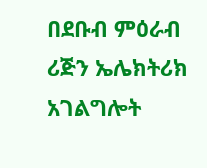በደቡብ ምዕራብ ሪጅን ኤሌክትሪክ አገልግሎት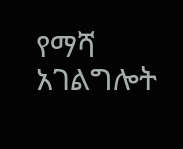የማሻ አገልግሎት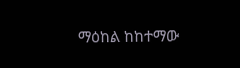ማዕከል ከከተማው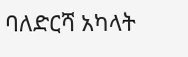ባለድርሻ አካላት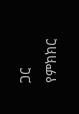ጋር የምክክር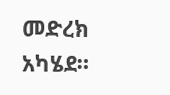መድረክ አካሄደ።